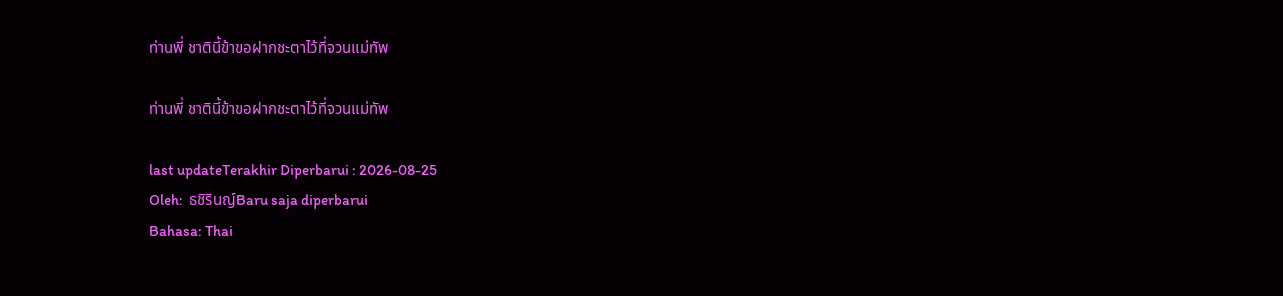ท่านพี่ ชาตินี้ข้าขอฝากชะตาไว้ที่จวนแม่ทัพ

ท่านพี่ ชาตินี้ข้าขอฝากชะตาไว้ที่จวนแม่ทัพ

last updateTerakhir Diperbarui : 2026-08-25
Oleh:  ธชิรินญ์Baru saja diperbarui
Bahasa: Thai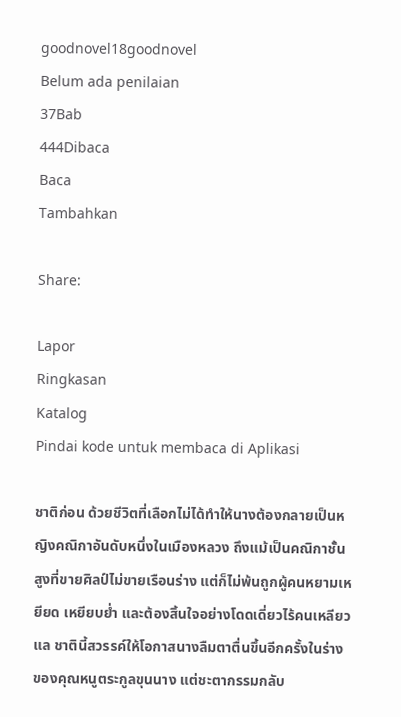goodnovel18goodnovel
Belum ada penilaian
37Bab
444Dibaca
Baca
Tambahkan

Share:

Lapor
Ringkasan
Katalog
Pindai kode untuk membaca di Aplikasi

ชาติก่อน ด้วยชีวิตที่เลือกไม่ได้ทำให้นางต้องกลายเป็นหญิงคณิกาอันดับหนึ่งในเมืองหลวง ถึงแม้เป็นคณิกาชั้นสูงที่ขายศิลป์ไม่ขายเรือนร่าง แต่ก็ไม่พ้นถูกผู้คนหยามเหยียด เหยียบย่ำ และต้องสิ้นใจอย่างโดดเดี่ยวไร้คนเหลียวแล ชาตินี้สวรรค์ให้โอกาสนางลืมตาตื่นขึ้นอีกครั้งในร่างของคุณหนูตระกูลขุนนาง แต่ชะตากรรมกลับ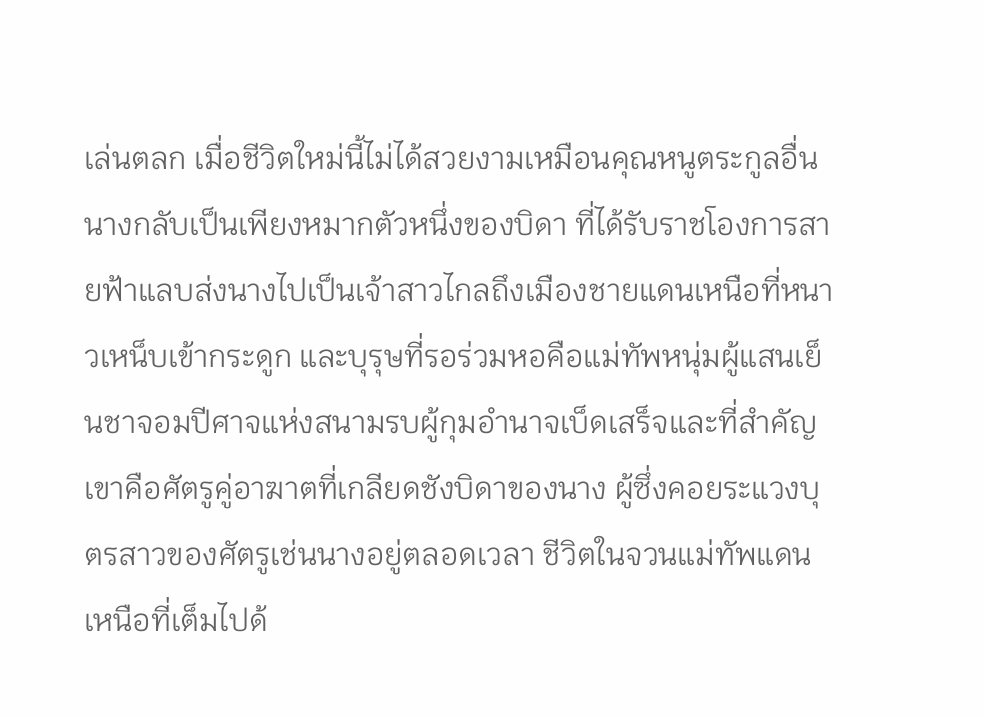เล่นตลก เมื่อชีวิตใหม่นี้ไม่ได้สวยงามเหมือนคุณหนูตระกูลอื่น นางกลับเป็นเพียงหมากตัวหนึ่งของบิดา ที่ได้รับราชโองการสายฟ้าแลบส่งนางไปเป็นเจ้าสาวไกลถึงเมืองชายแดนเหนือที่หนาวเหน็บเข้ากระดูก และบุรุษที่รอร่วมหอคือแม่ทัพหนุ่มผู้แสนเย็นชาจอมปีศาจแห่งสนามรบผู้กุมอำนาจเบ็ดเสร็จและที่สำคัญ เขาคือศัตรูคู่อาฆาตที่เกลียดชังบิดาของนาง ผู้ซึ่งคอยระแวงบุตรสาวของศัตรูเช่นนางอยู่ตลอดเวลา ชีวิตในจวนแม่ทัพแดนเหนือที่เต็มไปด้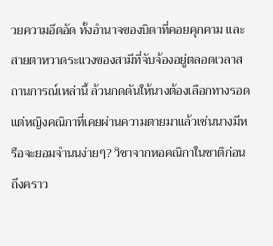วยความอึดอัด ทั้งอำนาจของบิดาที่คอยคุกคาม และสายตาหวาดระแวงของสามีที่จับจ้องอยู่ตลอดเวลาสถานการณ์เหล่านี้ ล้วนกดดันให้นางต้องเลือกทางรอด แต่หญิงคณิกาที่เคยผ่านความตายมาแล้วเช่นนางมีหรือจะยอมจำนนง่ายๆ? วิชาจากหอคณิกาในชาติก่อนถึงคราว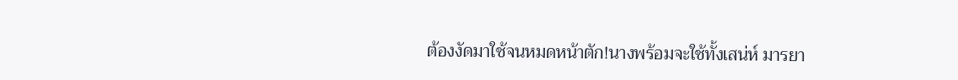ต้องงัดมาใช้จนหมดหน้าตัก!นางพร้อมจะใช้ทั้งเสน่ห์ มารยา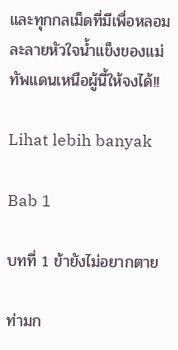และทุกกลเม็ดที่มีเพื่อหลอมละลายหัวใจน้ำแข็งของแม่ทัพแดนเหนือผู้นี้ให้จงได้!!

Lihat lebih banyak

Bab 1

บทที่ 1 ข้ายังไม่อยากตาย

ท่ามก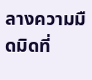ลางความมืดมิดที่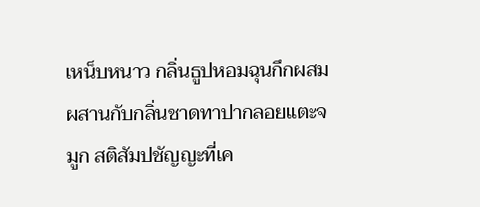เหน็บหนาว กลิ่นธูปหอมฉุนกึกผสมผสานกับกลิ่นชาดทาปากลอยแตะจมูก สติสัมปชัญญะที่เค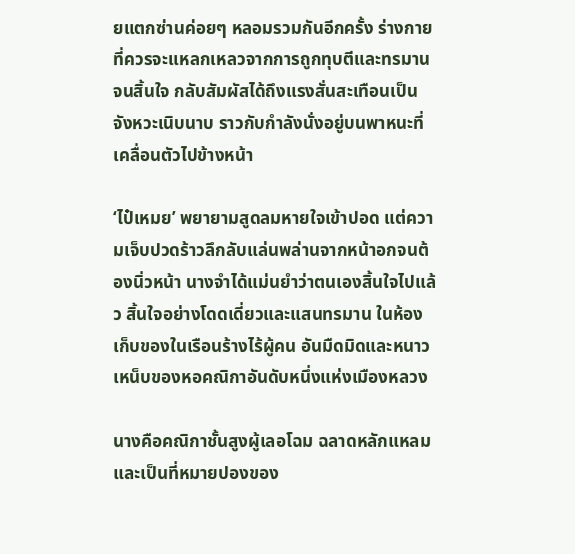ยแตกซ่านค่อยๆ หลอมรวมกันอีกครั้ง ร่างกายที่ควรจะแหลกเหลวจากการถูกทุบตีและทรมานจนสิ้นใจ กลับสัมผัสได้ถึงแรงสั่นสะเทือนเป็นจังหวะเนิบนาบ ราวกับกำลังนั่งอยู่บนพาหนะที่เคลื่อนตัวไปข้างหน้า

‘ไป๋เหมย’ พยายามสูดลมหายใจเข้าปอด แต่ความเจ็บปวดร้าวลึกลับแล่นพล่านจากหน้าอกจนต้องนิ่วหน้า นางจำได้แม่นยำว่าตนเองสิ้นใจไปแล้ว สิ้นใจอย่างโดดเดี่ยวและแสนทรมาน ในห้องเก็บของในเรือนร้างไร้ผู้คน อันมืดมิดและหนาวเหน็บของหอคณิกาอันดับหนึ่งแห่งเมืองหลวง

นางคือคณิกาชั้นสูงผู้เลอโฉม ฉลาดหลักแหลม และเป็นที่หมายปองของ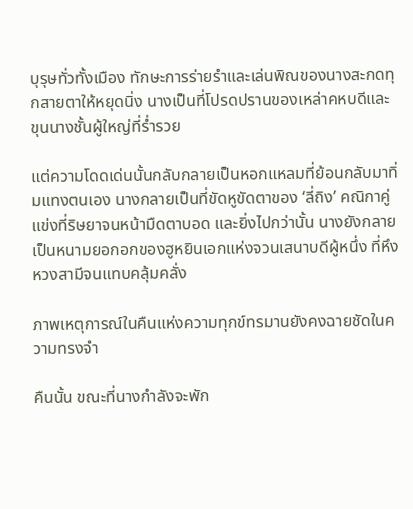บุรุษทั่วทั้งเมือง ทักษะการร่ายรำและเล่นพิณของนางสะกดทุกสายตาให้หยุดนิ่ง นางเป็นที่โปรดปรานของเหล่าคหบดีและขุนนางชั้นผู้ใหญ่ที่ร่ำรวย

แต่ความโดดเด่นนั้นกลับกลายเป็นหอกแหลมที่ย้อนกลับมาทิ่มแทงตนเอง นางกลายเป็นที่ขัดหูขัดตาของ ‘ลี่ถิง’ คณิกาคู่แข่งที่ริษยาจนหน้ามืดตาบอด และยิ่งไปกว่านั้น นางยังกลายเป็นหนามยอกอกของฮูหยินเอกแห่งจวนเสนาบดีผู้หนึ่ง ที่หึงหวงสามีจนแทบคลุ้มคลั่ง

ภาพเหตุการณ์ในคืนแห่งความทุกข์ทรมานยังคงฉายชัดในความทรงจำ

คืนนั้น ขณะที่นางกำลังจะพัก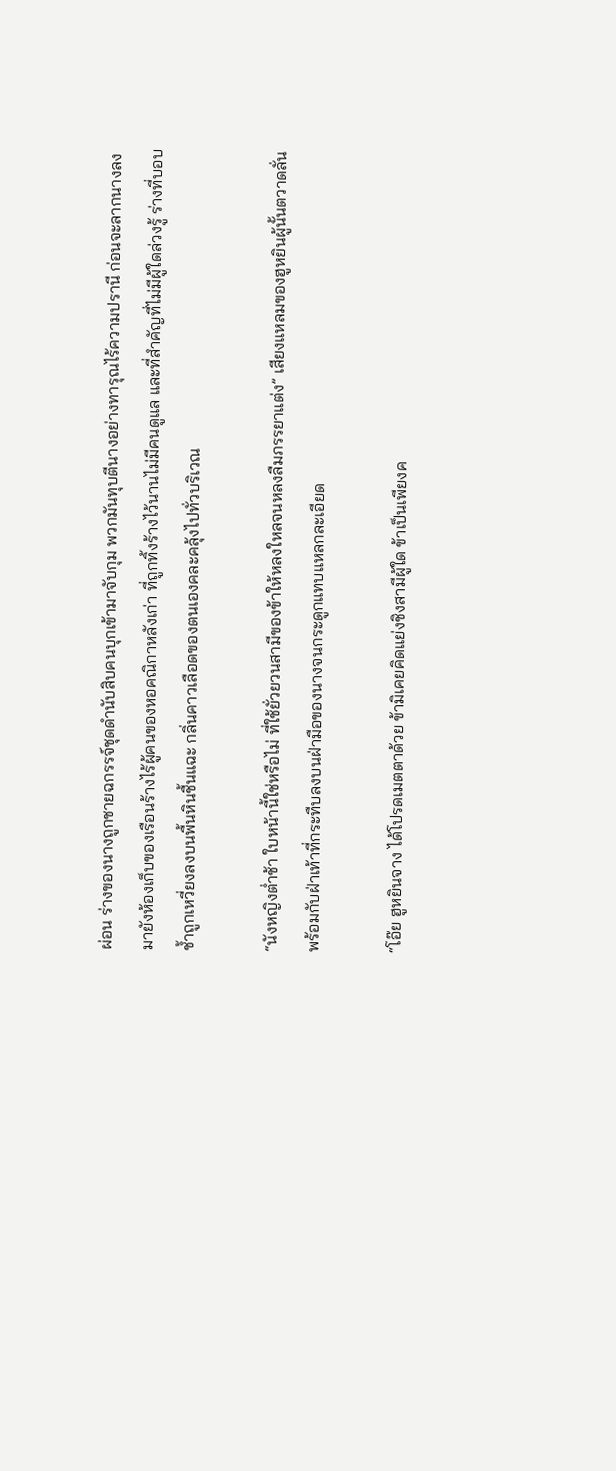ผ่อน ร่างของนางถูกชายฉกรรจ์ชุดดำนับสิบคนบุกเข้ามาจับกุม พวกมันทุบตีนางอย่างทารุณไร้ความปรานี ก่อนจะลากนางลงมายังห้องเก็บของเรือนร้างไร้ผู้คนของหอคณิกาหลังเก่า ที่ถูกทิ้งร้างไว้นานไม่มีคนดูแล และที่สำคัญที่ไม่มีผู้ใดล่วงรู้ ร่างที่บอบช้ำถูกเหวี่ยงลงบนพื้นหินชื้นแฉะ กลิ่นคาวเลือดของตนเองคละคลุ้งไปทั่วบริเวณ

“นังหญิงต่ำช้า ใบหน้านี้ใช่หรือไม่ ที่ใช้ยั่วยวนสามีของข้าให้หลงใหลจนหลงลืมภรรยาแต่ง” เสียงแหลมของฮูหยินผู้นั้นตวาดลั่น พร้อมกับฝ่าเท้าที่กระทืบลงบนฝ่ามือของนางจนกระดูกแทบแหลกละเอียด

“โอ๊ย ฮูหยินจาง ได้โปรดเมตตาด้วย ข้ามิเคยคิดแย่งชิงสามีผู้ใด ข้าเป็นเพียงค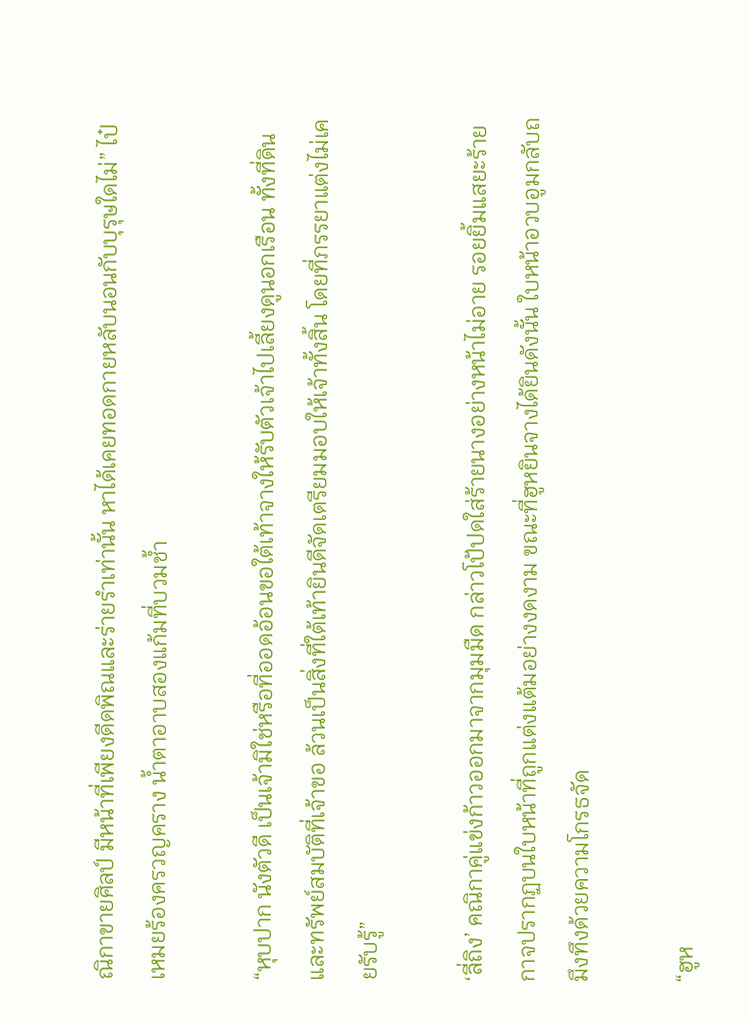ณิกาขายศิลป์ มีหน้าที่เพียงดีดพิณและร่ายรำเท่านั้น หาได้เคยทอดกายหลับนอนกับบุรุษใดไม่” ไป๋เหมยร้องครวญคราง น้ำตาอาบสองแก้มที่บวมช้ำ

“หุบปาก นังตัวดี เป็นเจ้ามิใช่หรือที่ออดอ้อนขอใต้เท้าจางให้รับตัวเจ้าไปเลี้ยงดูนอกเรือน ทั้งที่ดินและทรัพย์สมบัติที่เจ้าขอ ล้วนเป็นสิ่งที่ใต้เท้ายินดีจัดเตรียมมอบให้เจ้าทั้งสิ้น โดยที่ภรรยาแต่งไม่เคยรับรู้”

‘ลี่ถิง’ คณิกาคู่แข่งก้าวออกมาจากมุมมืด กล่าวโป้ปดใส่ร้ายนางอย่างหน้าไม่อาย รอยยิ้มแสยะร้ายกาจปรากฏบนใบหน้าที่ถูกแต่งแต้มอย่างงดงาม ขณะที่ฮูหยินจางได้ยินดังนั้น ใบหน้าอวบอูมกลับถมึงทึงด้วยความโกรธจัด

“ฮูห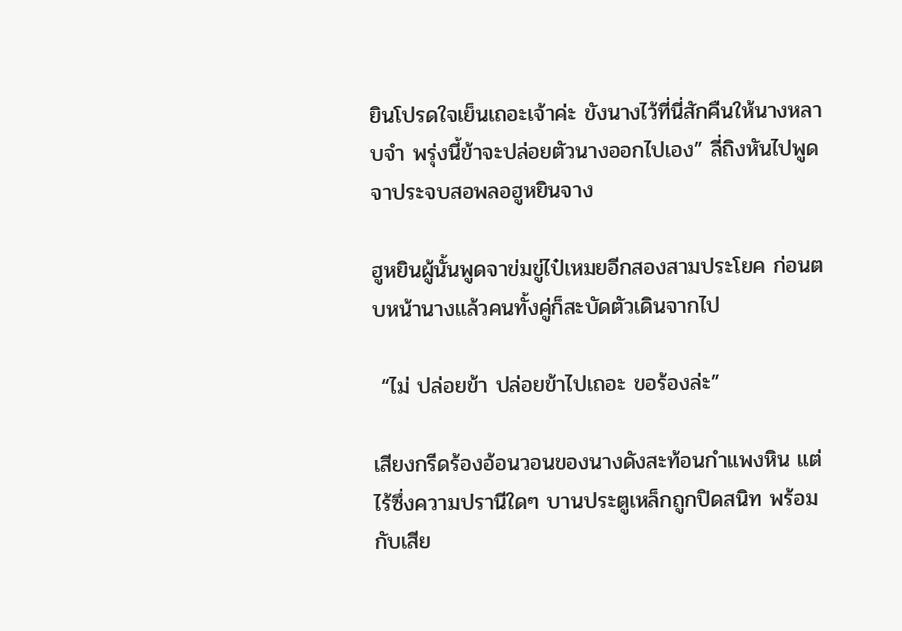ยินโปรดใจเย็นเถอะเจ้าค่ะ ขังนางไว้ที่นี่สักคืนให้นางหลาบจำ พรุ่งนี้ข้าจะปล่อยตัวนางออกไปเอง” ลี่ถิงหันไปพูดจาประจบสอพลอฮูหยินจาง

ฮูหยินผู้นั้นพูดจาข่มขู่ไป๋เหมยอีกสองสามประโยค ก่อนตบหน้านางแล้วคนทั้งคู่ก็สะบัดตัวเดินจากไป

 “ไม่ ปล่อยข้า ปล่อยข้าไปเถอะ ขอร้องล่ะ”

เสียงกรีดร้องอ้อนวอนของนางดังสะท้อนกำแพงหิน แต่ไร้ซึ่งความปรานีใดๆ บานประตูเหล็กถูกปิดสนิท พร้อมกับเสีย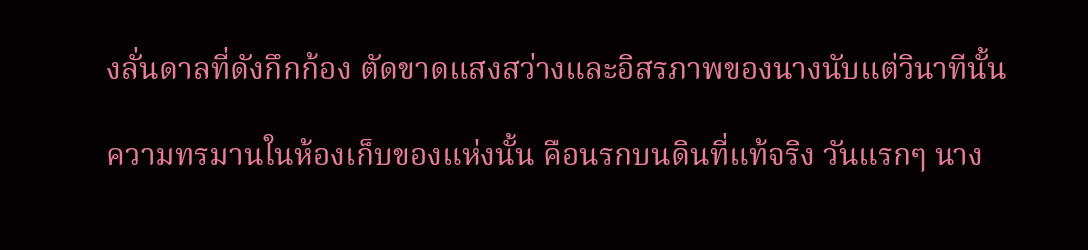งลั่นดาลที่ดังกึกก้อง ตัดขาดแสงสว่างและอิสรภาพของนางนับแต่วินาทีนั้น

ความทรมานในห้องเก็บของแห่งนั้น คือนรกบนดินที่แท้จริง วันแรกๆ นาง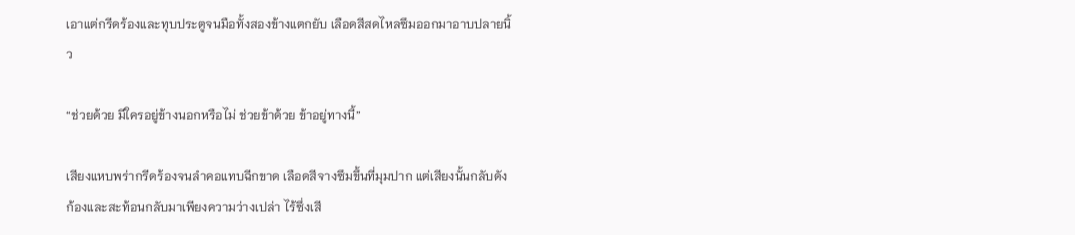เอาแต่กรีดร้องและทุบประตูจนมือทั้งสองข้างแตกยับ เลือดสีสดไหลซึมออกมาอาบปลายนิ้ว

“ช่วยด้วย มีใครอยู่ข้างนอกหรือไม่ ช่วยข้าด้วย ข้าอยู่ทางนี้”

เสียงแหบพร่ากรีดร้องจนลำคอแทบฉีกขาด เลือดสีจางซึมขึ้นที่มุมปาก แต่เสียงนั้นกลับดังก้องและสะท้อนกลับมาเพียงความว่างเปล่า ไร้ซึ่งเสี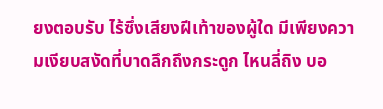ยงตอบรับ ไร้ซึ่งเสียงฝีเท้าของผู้ใด มีเพียงความเงียบสงัดที่บาดลึกถึงกระดูก ไหนลี่ถิง บอ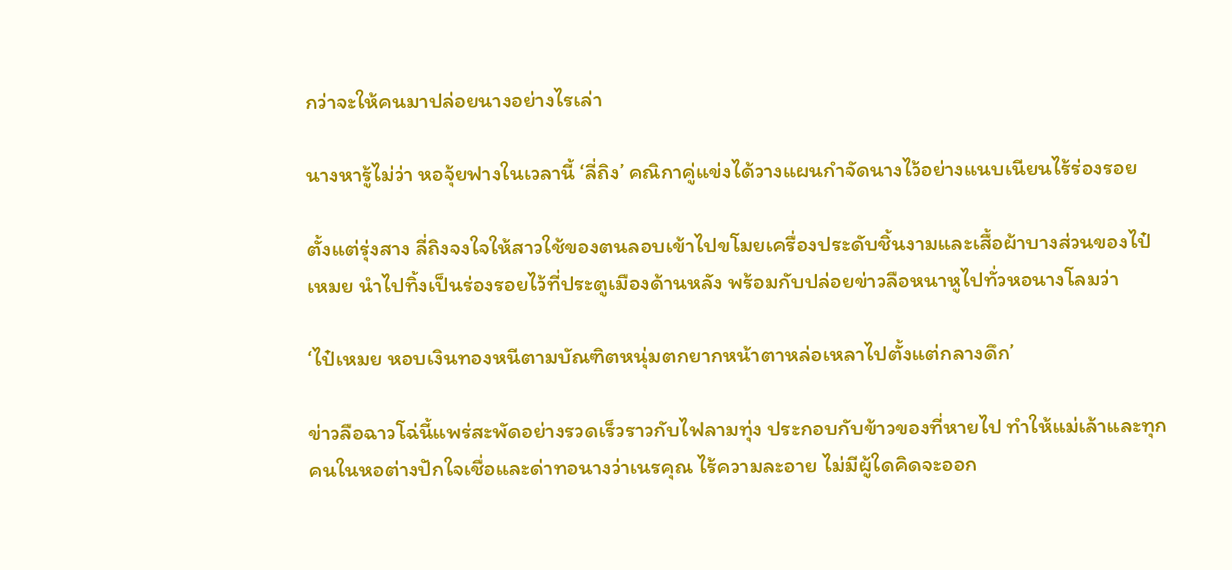กว่าจะให้คนมาปล่อยนางอย่างไรเล่า

นางหารู้ไม่ว่า หอจุ้ยฟางในเวลานี้ ‘ลี่ถิง’ คณิกาคู่แข่งได้วางแผนกำจัดนางไว้อย่างแนบเนียนไร้ร่องรอย

ตั้งแต่รุ่งสาง ลี่ถิงจงใจให้สาวใช้ของตนลอบเข้าไปขโมยเครื่องประดับชิ้นงามและเสื้อผ้าบางส่วนของไป๋เหมย นำไปทิ้งเป็นร่องรอยไว้ที่ประตูเมืองด้านหลัง พร้อมกับปล่อยข่าวลือหนาหูไปทั่วหอนางโลมว่า

‘ไป๋เหมย หอบเงินทองหนีตามบัณฑิตหนุ่มตกยากหน้าตาหล่อเหลาไปตั้งแต่กลางดึก’

ข่าวลือฉาวโฉ่นี้แพร่สะพัดอย่างรวดเร็วราวกับไฟลามทุ่ง ประกอบกับข้าวของที่หายไป ทำให้แม่เล้าและทุกคนในหอต่างปักใจเชื่อและด่าทอนางว่าเนรคุณ ไร้ความละอาย ไม่มีผู้ใดคิดจะออก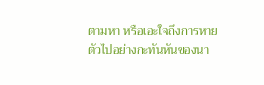ตามหา หรือเอะใจถึงการหายตัวไปอย่างกะทันหันของนา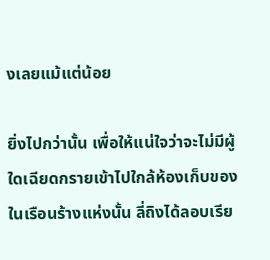งเลยแม้แต่น้อย

ยิ่งไปกว่านั้น เพื่อให้แน่ใจว่าจะไม่มีผู้ใดเฉียดกรายเข้าไปใกล้ห้องเก็บของในเรือนร้างแห่งนั้น ลี่ถิงได้ลอบเรีย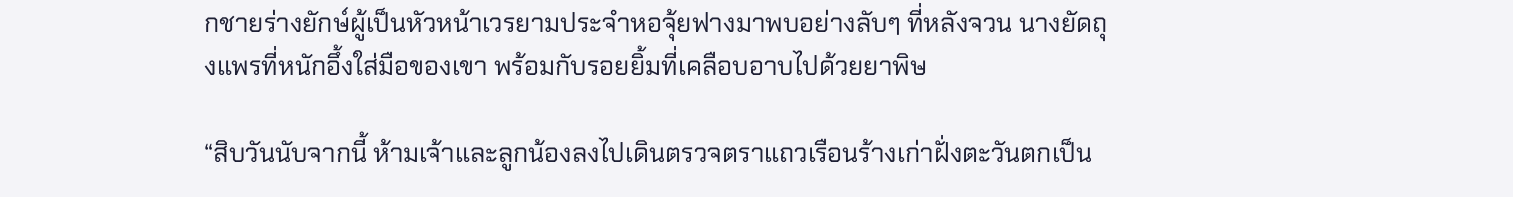กชายร่างยักษ์ผู้เป็นหัวหน้าเวรยามประจำหอจุ้ยฟางมาพบอย่างลับๆ ที่หลังจวน นางยัดถุงแพรที่หนักอึ้งใส่มือของเขา พร้อมกับรอยยิ้มที่เคลือบอาบไปด้วยยาพิษ

“สิบวันนับจากนี้ ห้ามเจ้าและลูกน้องลงไปเดินตรวจตราแถวเรือนร้างเก่าฝั่งตะวันตกเป็น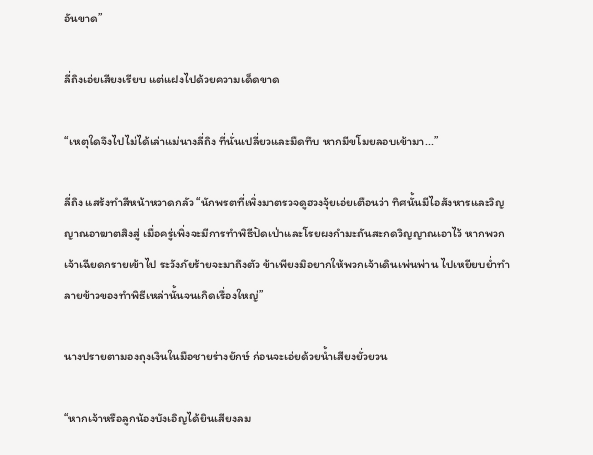อันขาด”

ลี่ถิงเอ่ยเสียงเรียบ แต่แฝงไปด้วยความเด็ดขาด

“เหตุใดจึงไปไม่ได้เล่าแม่นางลี่ถิง ที่นั่นเปลี่ยวและมืดทึบ หากมีขโมยลอบเข้ามา...”

ลี่ถิง แสร้งทำสีหน้าหวาดกลัว “นักพรตที่เพิ่งมาตรวจดูฮวงจุ้ยเอ่ยเตือนว่า ทิศนั้นมีไอสังหารและวิญญาณอาฆาตสิงสู่ เมื่อครู่เพิ่งจะมีการทำพิธีปัดเป่าและโรยผงกำมะถันสะกดวิญญาณเอาไว้ หากพวกเจ้าเฉียดกรายเข้าไป ระวังภัยร้ายจะมาถึงตัว ข้าเพียงมิอยากให้พวกเจ้าเดินเพ่นพ่าน ไปเหยียบย่ำทำลายข้าวของทำพิธีเหล่านั้นจนเกิดเรื่องใหญ่”

นางปรายตามองถุงเงินในมือชายร่างยักษ์ ก่อนจะเอ่ยด้วยน้ำเสียงยั่วยวน

“หากเจ้าหรือลูกน้องบังเอิญได้ยินเสียงลม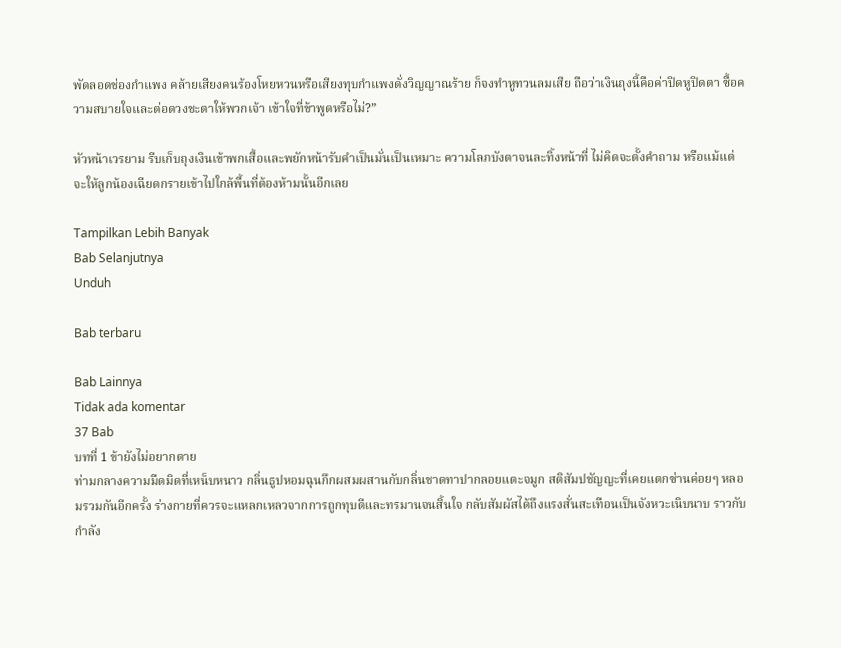พัดลอดช่องกำแพง คล้ายเสียงคนร้องโหยหวนหรือเสียงทุบกำแพงดั่งวิญญาณร้าย ก็จงทำหูทวนลมเสีย ถือว่าเงินถุงนี้คือค่าปิดหูปิดตา ซื้อความสบายใจและต่อดวงชะตาให้พวกเจ้า เข้าใจที่ข้าพูดหรือไม่?”

หัวหน้าเวรยาม รีบเก็บถุงเงินเข้าพกเสื้อและพยักหน้ารับคำเป็นมั่นเป็นเหมาะ ความโลภบังตาจนละทิ้งหน้าที่ ไม่คิดจะตั้งคำถาม หรือแม้แต่จะให้ลูกน้องเฉียดกรายเข้าไปใกล้พื้นที่ต้องห้ามนั้นอีกเลย

Tampilkan Lebih Banyak
Bab Selanjutnya
Unduh

Bab terbaru

Bab Lainnya
Tidak ada komentar
37 Bab
บทที่ 1 ข้ายังไม่อยากตาย
ท่ามกลางความมืดมิดที่เหน็บหนาว กลิ่นธูปหอมฉุนกึกผสมผสานกับกลิ่นชาดทาปากลอยแตะจมูก สติสัมปชัญญะที่เคยแตกซ่านค่อยๆ หลอมรวมกันอีกครั้ง ร่างกายที่ควรจะแหลกเหลวจากการถูกทุบตีและทรมานจนสิ้นใจ กลับสัมผัสได้ถึงแรงสั่นสะเทือนเป็นจังหวะเนิบนาบ ราวกับกำลัง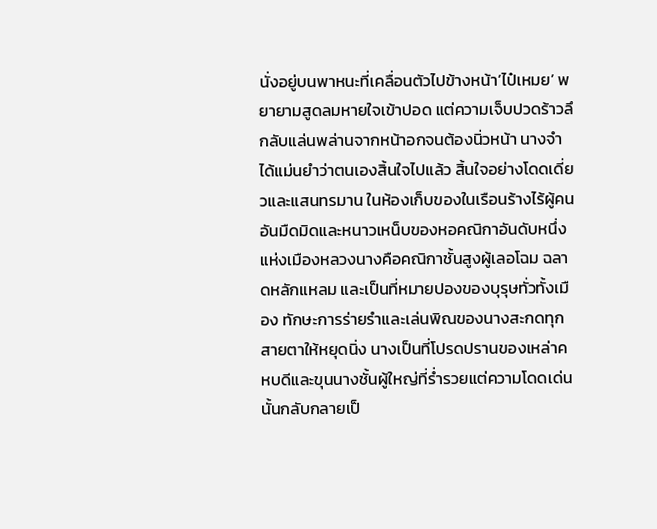นั่งอยู่บนพาหนะที่เคลื่อนตัวไปข้างหน้า‘ไป๋เหมย’ พยายามสูดลมหายใจเข้าปอด แต่ความเจ็บปวดร้าวลึกลับแล่นพล่านจากหน้าอกจนต้องนิ่วหน้า นางจำได้แม่นยำว่าตนเองสิ้นใจไปแล้ว สิ้นใจอย่างโดดเดี่ยวและแสนทรมาน ในห้องเก็บของในเรือนร้างไร้ผู้คน อันมืดมิดและหนาวเหน็บของหอคณิกาอันดับหนึ่งแห่งเมืองหลวงนางคือคณิกาชั้นสูงผู้เลอโฉม ฉลาดหลักแหลม และเป็นที่หมายปองของบุรุษทั่วทั้งเมือง ทักษะการร่ายรำและเล่นพิณของนางสะกดทุกสายตาให้หยุดนิ่ง นางเป็นที่โปรดปรานของเหล่าคหบดีและขุนนางชั้นผู้ใหญ่ที่ร่ำรวยแต่ความโดดเด่นนั้นกลับกลายเป็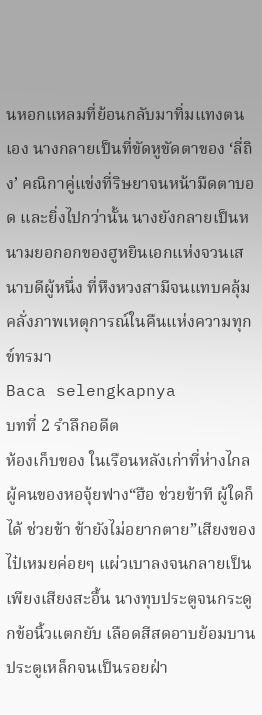นหอกแหลมที่ย้อนกลับมาทิ่มแทงตนเอง นางกลายเป็นที่ขัดหูขัดตาของ ‘ลี่ถิง’ คณิกาคู่แข่งที่ริษยาจนหน้ามืดตาบอด และยิ่งไปกว่านั้น นางยังกลายเป็นหนามยอกอกของฮูหยินเอกแห่งจวนเสนาบดีผู้หนึ่ง ที่หึงหวงสามีจนแทบคลุ้มคลั่งภาพเหตุการณ์ในคืนแห่งความทุกข์ทรมา
Baca selengkapnya
บทที่ 2 รำลึกอดีต
ห้องเก็บของ ในเรือนหลังเก่าที่ห่างไกลผู้คนของหอจุ้ยฟาง“ฮือ ช่วยข้าที ผู้ใดก็ได้ ช่วยข้า ข้ายังไม่อยากตาย”เสียงของไป๋เหมยค่อยๆ แผ่วเบาลงจนกลายเป็นเพียงเสียงสะอื้น นางทุบประตูจนกระดูกข้อนิ้วแตกยับ เลือดสีสดอาบย้อมบานประตูเหล็กจนเป็นรอยฝ่า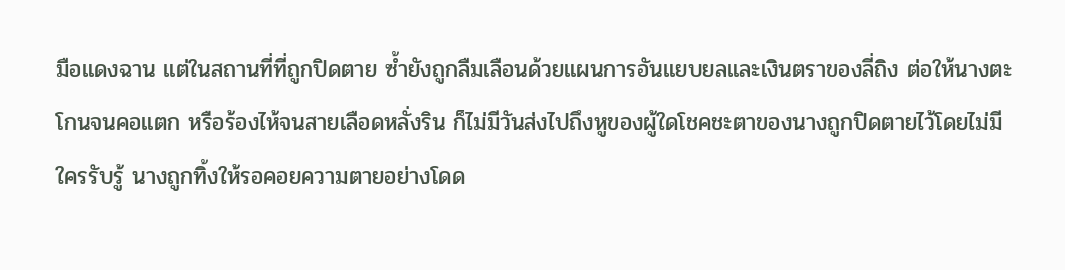มือแดงฉาน แต่ในสถานที่ที่ถูกปิดตาย ซ้ำยังถูกลืมเลือนด้วยแผนการอันแยบยลและเงินตราของลี่ถิง ต่อให้นางตะโกนจนคอแตก หรือร้องไห้จนสายเลือดหลั่งริน ก็ไม่มีวันส่งไปถึงหูของผู้ใดโชคชะตาของนางถูกปิดตายไว้โดยไม่มีใครรับรู้ นางถูกทิ้งให้รอคอยความตายอย่างโดด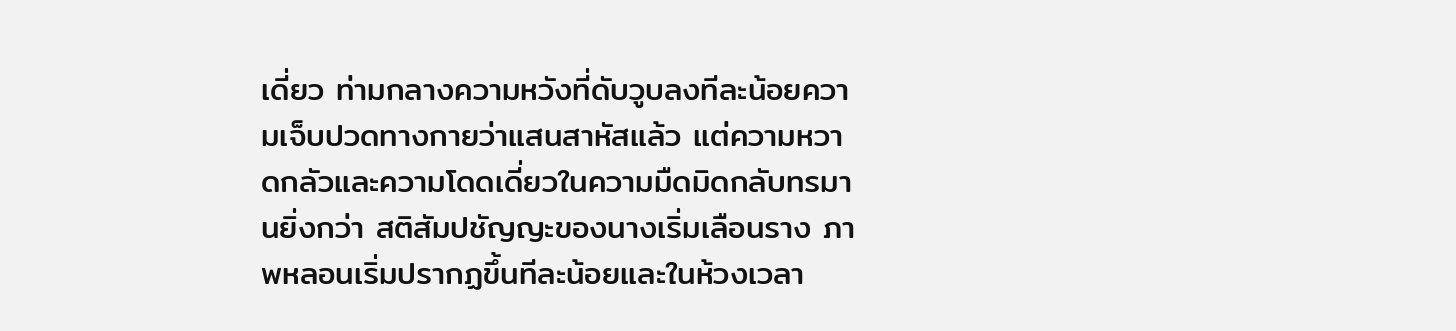เดี่ยว ท่ามกลางความหวังที่ดับวูบลงทีละน้อยความเจ็บปวดทางกายว่าแสนสาหัสแล้ว แต่ความหวาดกลัวและความโดดเดี่ยวในความมืดมิดกลับทรมานยิ่งกว่า สติสัมปชัญญะของนางเริ่มเลือนราง ภาพหลอนเริ่มปรากฏขึ้นทีละน้อยและในห้วงเวลา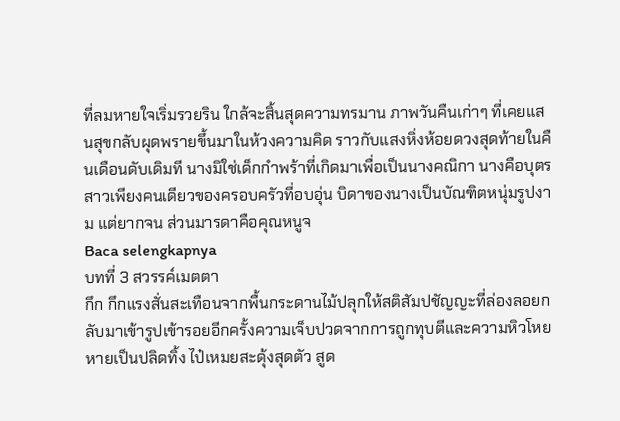ที่ลมหายใจเริ่มรวยริน ใกล้จะสิ้นสุดความทรมาน ภาพวันคืนเก่าๆ ที่เคยแสนสุขกลับผุดพรายขึ้นมาในห้วงความคิด ราวกับแสงหิ่งห้อยดวงสุดท้ายในคืนเดือนดับเดิมที นางมิใช่เด็กกำพร้าที่เกิดมาเพื่อเป็นนางคณิกา นางคือบุตรสาวเพียงคนเดียวของครอบครัวที่อบอุ่น บิดาของนางเป็นบัณฑิตหนุ่มรูปงาม แต่ยากจน ส่วนมารดาคือคุณหนูจ
Baca selengkapnya
บทที่ 3 สวรรค์เมตตา
กึก กึกแรงสั่นสะเทือนจากพื้นกระดานไม้ปลุกให้สติสัมปชัญญะที่ล่องลอยกลับมาเข้ารูปเข้ารอยอีกครั้งความเจ็บปวดจากการถูกทุบตีและความหิวโหยหายเป็นปลิดทิ้ง ไป๋เหมยสะดุ้งสุดตัว สูด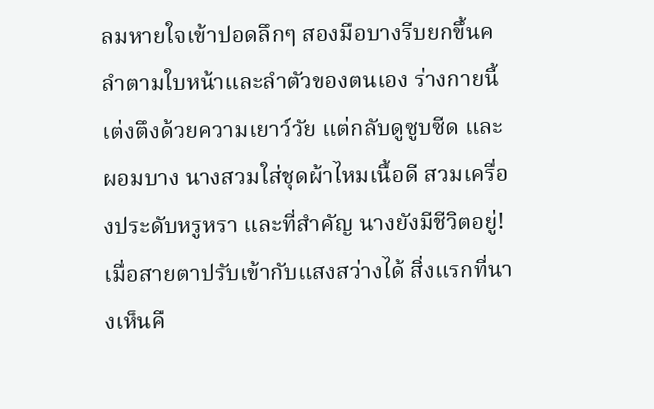ลมหายใจเข้าปอดลึกๆ สองมือบางรีบยกขึ้นคลำตามใบหน้าและลำตัวของตนเอง ร่างกายนี้เต่งตึงด้วยความเยาว์วัย แต่กลับดูซูบซีด และผอมบาง นางสวมใส่ชุดผ้าไหมเนื้อดี สวมเครื่องประดับหรูหรา และที่สำคัญ นางยังมีชีวิตอยู่!เมื่อสายตาปรับเข้ากับแสงสว่างได้ สิ่งแรกที่นางเห็นคื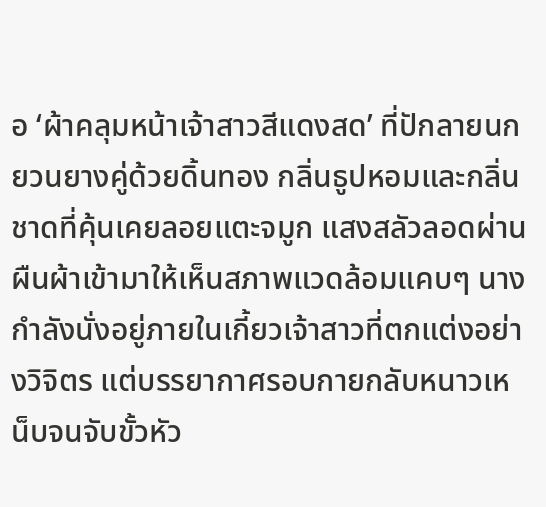อ ‘ผ้าคลุมหน้าเจ้าสาวสีแดงสด’ ที่ปักลายนกยวนยางคู่ด้วยดิ้นทอง กลิ่นธูปหอมและกลิ่นชาดที่คุ้นเคยลอยแตะจมูก แสงสลัวลอดผ่านผืนผ้าเข้ามาให้เห็นสภาพแวดล้อมแคบๆ นางกำลังนั่งอยู่ภายในเกี้ยวเจ้าสาวที่ตกแต่งอย่างวิจิตร แต่บรรยากาศรอบกายกลับหนาวเหน็บจนจับขั้วหัว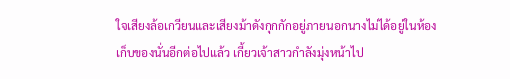ใจเสียงล้อเกวียนและเสียงม้าดังกุกกักอยู่ภายนอกนางไม่ได้อยู่ในห้องเก็บของนั่นอีกต่อไปแล้ว เกี้ยวเจ้าสาวกำลังมุ่งหน้าไป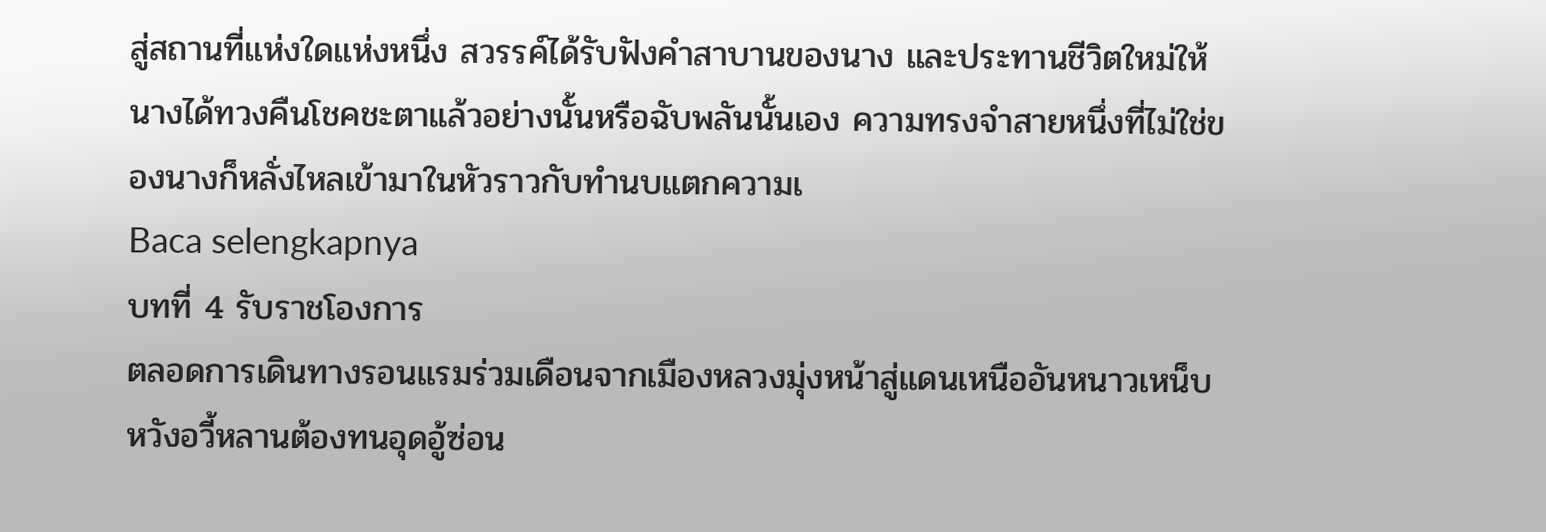สู่สถานที่แห่งใดแห่งหนึ่ง สวรรค์ได้รับฟังคำสาบานของนาง และประทานชีวิตใหม่ให้นางได้ทวงคืนโชคชะตาแล้วอย่างนั้นหรือฉับพลันนั้นเอง ความทรงจำสายหนึ่งที่ไม่ใช่ของนางก็หลั่งไหลเข้ามาในหัวราวกับทำนบแตกความเ
Baca selengkapnya
บทที่ 4 รับราชโองการ
ตลอดการเดินทางรอนแรมร่วมเดือนจากเมืองหลวงมุ่งหน้าสู่แดนเหนืออันหนาวเหน็บ หวังอวี้หลานต้องทนอุดอู้ซ่อน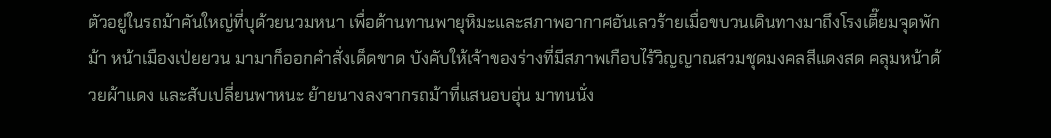ตัวอยู่ในรถม้าคันใหญ่ที่บุด้วยนวมหนา เพื่อต้านทานพายุหิมะและสภาพอากาศอันเลวร้ายเมื่อขบวนเดินทางมาถึงโรงเตี๊ยมจุดพักม้า หน้าเมืองเป่ยยวน มามาก็ออกคำสั่งเด็ดขาด บังคับให้เจ้าของร่างที่มีสภาพเกือบไร้วิญญาณสวมชุดมงคลสีแดงสด คลุมหน้าด้วยผ้าแดง และสับเปลี่ยนพาหนะ ย้ายนางลงจากรถม้าที่แสนอบอุ่น มาทนนั่ง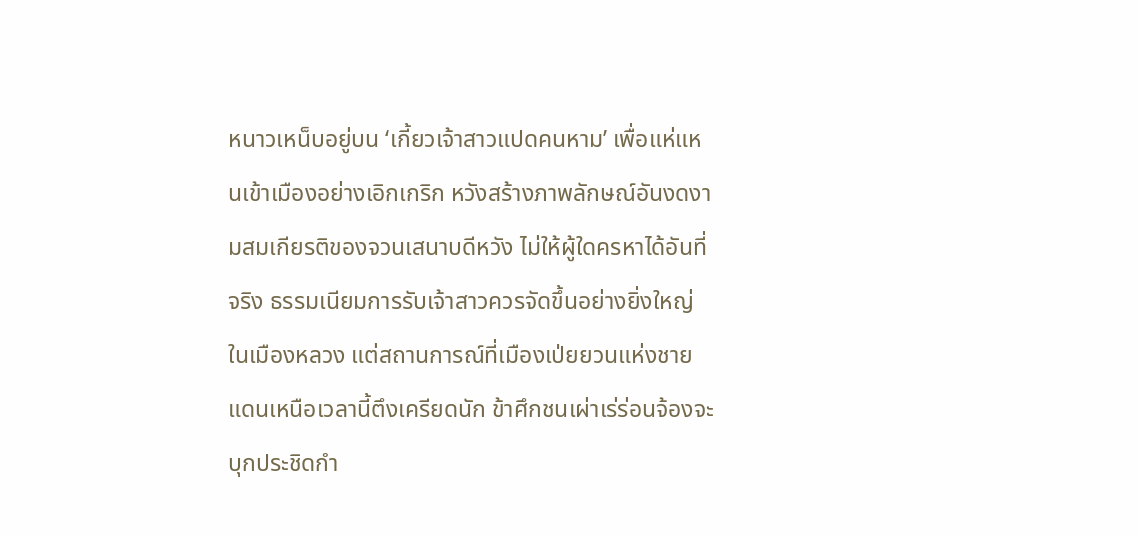หนาวเหน็บอยู่บน ‘เกี้ยวเจ้าสาวแปดคนหาม’ เพื่อแห่แหนเข้าเมืองอย่างเอิกเกริก หวังสร้างภาพลักษณ์อันงดงามสมเกียรติของจวนเสนาบดีหวัง ไม่ให้ผู้ใดครหาได้อันที่จริง ธรรมเนียมการรับเจ้าสาวควรจัดขึ้นอย่างยิ่งใหญ่ในเมืองหลวง แต่สถานการณ์ที่เมืองเป่ยยวนแห่งชายแดนเหนือเวลานี้ตึงเครียดนัก ข้าศึกชนเผ่าเร่ร่อนจ้องจะบุกประชิดกำ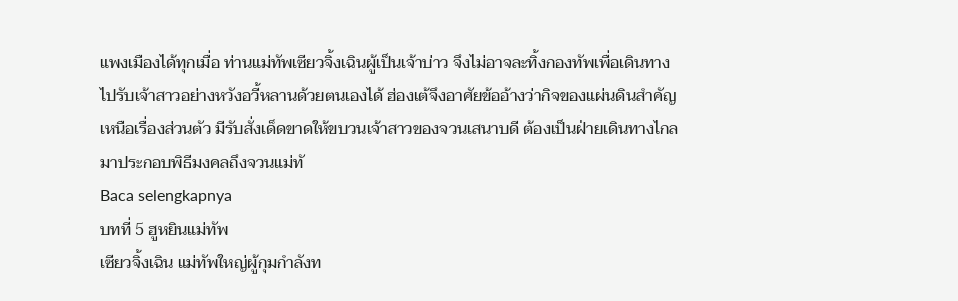แพงเมืองได้ทุกเมื่อ ท่านแม่ทัพเซียวจิ้งเฉินผู้เป็นเจ้าบ่าว จึงไม่อาจละทิ้งกองทัพเพื่อเดินทางไปรับเจ้าสาวอย่างหวังอวี้หลานด้วยตนเองได้ ฮ่องเต้จึงอาศัยข้ออ้างว่ากิจของแผ่นดินสำคัญเหนือเรื่องส่วนตัว มีรับสั่งเด็ดขาดให้ขบวนเจ้าสาวของจวนเสนาบดี ต้องเป็นฝ่ายเดินทางไกลมาประกอบพิธีมงคลถึงจวนแม่ทั
Baca selengkapnya
บทที่ 5 ฮูหยินแม่ทัพ
เซียวจิ้งเฉิน แม่ทัพใหญ่ผู้กุมกำลังท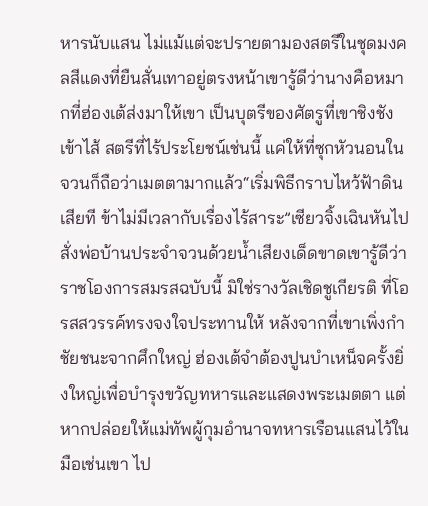หารนับแสน ไม่แม้แต่จะปรายตามองสตรีในชุดมงคลสีแดงที่ยืนสั่นเทาอยู่ตรงหน้าเขารู้ดีว่านางคือหมากที่ฮ่องเต้ส่งมาให้เขา เป็นบุตรีของศัตรูที่เขาชิงชังเข้าไส้ สตรีที่ไร้ประโยชน์เช่นนี้ แค่ให้ที่ซุกหัวนอนในจวนก็ถือว่าเมตตามากแล้ว“เริ่มพิธีกราบไหว้ฟ้าดินเสียที ข้าไม่มีเวลากับเรื่องไร้สาระ”เซียวจิ้งเฉินหันไปสั่งพ่อบ้านประจำจวนด้วยน้ำเสียงเด็ดขาดเขารู้ดีว่า ราชโองการสมรสฉบับนี้ มิใช่รางวัลเชิดชูเกียรติ ที่โอรสสวรรค์ทรงจงใจประทานให้ หลังจากที่เขาเพิ่งกำชัยชนะจากศึกใหญ่ ฮ่องเต้จำต้องปูนบำเหน็จครั้งยิ่งใหญ่เพื่อบำรุงขวัญทหารและแสดงพระเมตตา แต่หากปล่อยให้แม่ทัพผู้กุมอำนาจทหารเรือนแสนไว้ในมือเช่นเขา ไป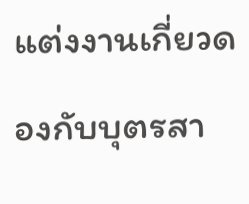แต่งงานเกี่ยวดองกับบุตรสา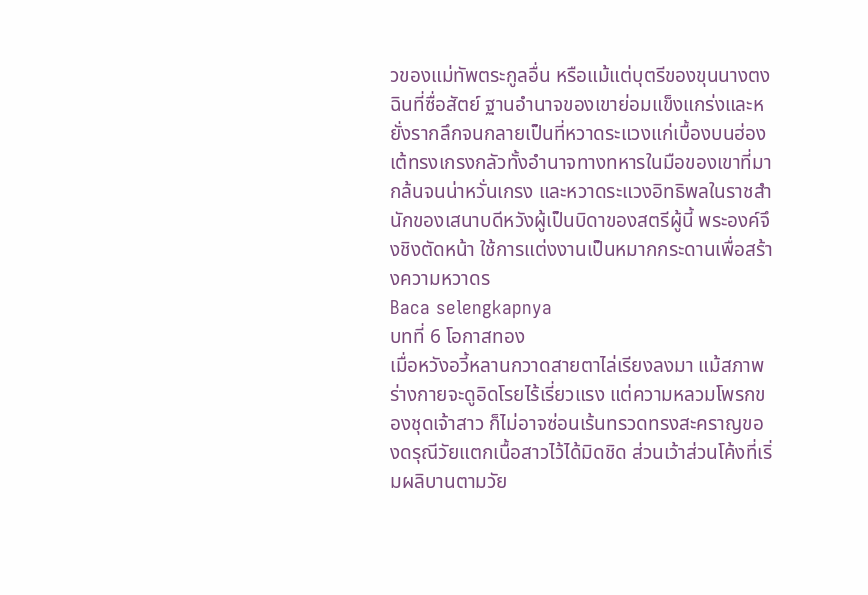วของแม่ทัพตระกูลอื่น หรือแม้แต่บุตรีของขุนนางตงฉินที่ซื่อสัตย์ ฐานอำนาจของเขาย่อมแข็งแกร่งและหยั่งรากลึกจนกลายเป็นที่หวาดระแวงแก่เบื้องบนฮ่องเต้ทรงเกรงกลัวทั้งอำนาจทางทหารในมือของเขาที่มากล้นจนน่าหวั่นเกรง และหวาดระแวงอิทธิพลในราชสำนักของเสนาบดีหวังผู้เป็นบิดาของสตรีผู้นี้ พระองค์จึงชิงตัดหน้า ใช้การแต่งงานเป็นหมากกระดานเพื่อสร้างความหวาดร
Baca selengkapnya
บทที่ 6 โอกาสทอง
เมื่อหวังอวี้หลานกวาดสายตาไล่เรียงลงมา แม้สภาพร่างกายจะดูอิดโรยไร้เรี่ยวแรง แต่ความหลวมโพรกของชุดเจ้าสาว ก็ไม่อาจซ่อนเร้นทรวดทรงสะคราญของดรุณีวัยแตกเนื้อสาวไว้ได้มิดชิด ส่วนเว้าส่วนโค้งที่เริ่มผลิบานตามวัย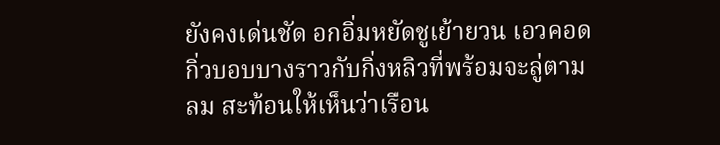ยังคงเด่นชัด อกอิ่มหยัดชูเย้ายวน เอวคอดกิ่วบอบบางราวกับกิ่งหลิวที่พร้อมจะลู่ตามลม สะท้อนให้เห็นว่าเรือน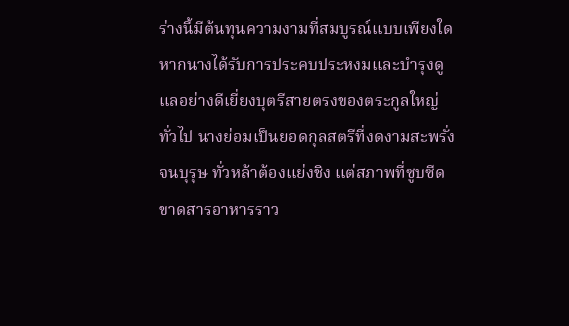ร่างนี้มีต้นทุนความงามที่สมบูรณ์แบบเพียงใดหากนางได้รับการประคบประหงมและบำรุงดูแลอย่างดีเยี่ยงบุตรีสายตรงของตระกูลใหญ่ทั่วไป นางย่อมเป็นยอดกุลสตรีที่งดงามสะพรั่งจนบุรุษ ทั่วหล้าต้องแย่งชิง แต่สภาพที่ซูบซีดขาดสารอาหารราว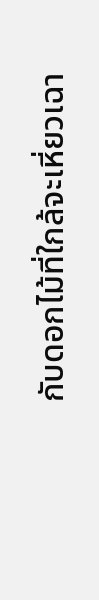กับดอกไม้ที่ใกล้จะเหี่ยวเฉา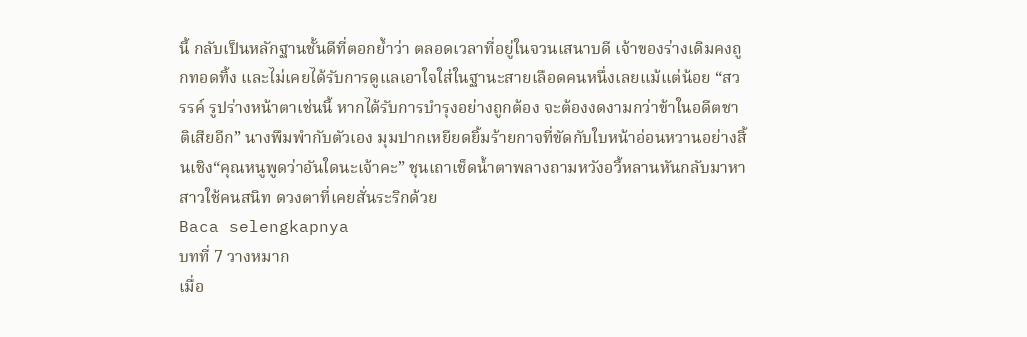นี้ กลับเป็นหลักฐานชั้นดีที่ตอกย้ำว่า ตลอดเวลาที่อยู่ในจวนเสนาบดี เจ้าของร่างเดิมคงถูกทอดทิ้ง และไม่เคยได้รับการดูแลเอาใจใส่ในฐานะสายเลือดคนหนึ่งเลยแม้แต่น้อย “สวรรค์ รูปร่างหน้าตาเช่นนี้ หากได้รับการบำรุงอย่างถูกต้อง จะต้องงดงามกว่าข้าในอดีตชาติเสียอีก” นางพึมพำกับตัวเอง มุมปากเหยียดยิ้มร้ายกาจที่ขัดกับใบหน้าอ่อนหวานอย่างสิ้นเชิง“คุณหนูพูดว่าอันใดนะเจ้าคะ” ชุนเถาเช็ดน้ำตาพลางถามหวังอวี้หลานหันกลับมาหาสาวใช้คนสนิท ดวงตาที่เคยสั่นระริกด้วย
Baca selengkapnya
บทที่ 7 วางหมาก
เมื่อ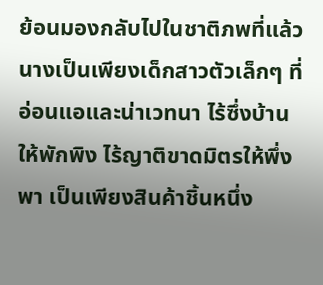ย้อนมองกลับไปในชาติภพที่แล้ว นางเป็นเพียงเด็กสาวตัวเล็กๆ ที่อ่อนแอและน่าเวทนา ไร้ซึ่งบ้านให้พักพิง ไร้ญาติขาดมิตรให้พึ่งพา เป็นเพียงสินค้าชิ้นหนึ่ง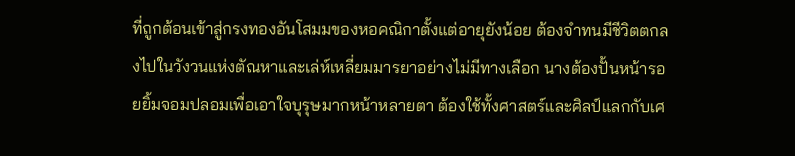ที่ถูกต้อนเข้าสู่กรงทองอันโสมมของหอคณิกาตั้งแต่อายุยังน้อย ต้องจำทนมีชีวิตตกลงไปในวังวนแห่งตัณหาและเล่ห์เหลี่ยมมารยาอย่างไม่มีทางเลือก นางต้องปั้นหน้ารอยยิ้มจอมปลอมเพื่อเอาใจบุรุษมากหน้าหลายตา ต้องใช้ทั้งศาสตร์และศิลป์แลกกับเศ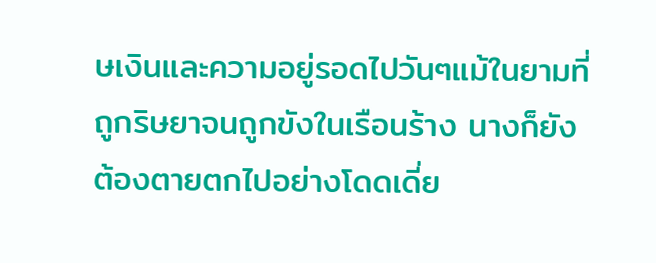ษเงินและความอยู่รอดไปวันๆแม้ในยามที่ถูกริษยาจนถูกขังในเรือนร้าง นางก็ยังต้องตายตกไปอย่างโดดเดี่ย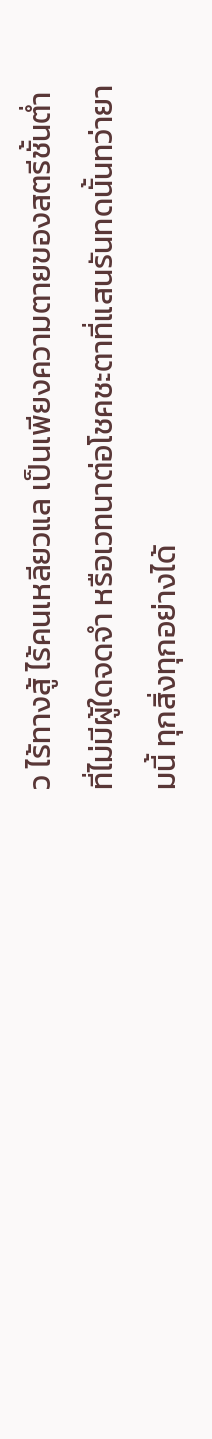ว ไร้ทางสู้ ไร้คนเหลียวแล เป็นเพียงความตายของสตรีชั้นต่ำ ที่ไม่มีผู้ใดจดจำ หรือเวทนาต่อโชคชะตาที่แสนรันทดนั้นทว่ายามนี้ ทุกสิ่งทุกอย่างได้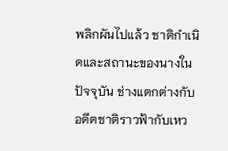พลิกผันไปแล้ว ชาติกำเนิดและสถานะของนางในปัจจุบัน ช่างแตกต่างกับอดีตชาติราวฟ้ากับเหว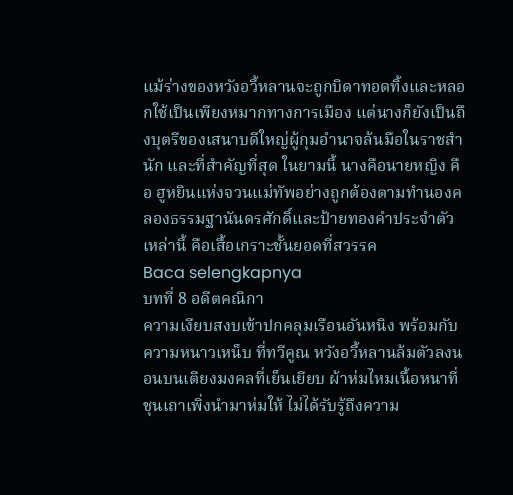แม้ร่างของหวังอวี้หลานจะถูกบิดาทอดทิ้งและหลอกใช้เป็นเพียงหมากทางการเมือง แต่นางก็ยังเป็นถึงบุตรีของเสนาบดีใหญ่ผู้กุมอำนาจล้นมือในราชสำนัก และที่สำคัญที่สุด ในยามนี้ นางคือนายหญิง คือ ฮูหยินแห่งจวนแม่ทัพอย่างถูกต้องตามทำนองคลองธรรมฐานันดรศักดิ์และป้ายทองคำประจำตัวเหล่านี้ คือเสื้อเกราะชั้นยอดที่สวรรค
Baca selengkapnya
บทที่ 8 อดีตคณิกา
ความเงียบสงบเข้าปกคลุมเรือนอันหนิง พร้อมกับความหนาวเหน็บ ที่ทวีคูณ หวังอวี้หลานล้มตัวลงนอนบนเตียงมงคลที่เย็นเยียบ ผ้าห่มไหมเนื้อหนาที่ชุนเถาเพิ่งนำมาห่มให้ ไม่ได้รับรู้ถึงความ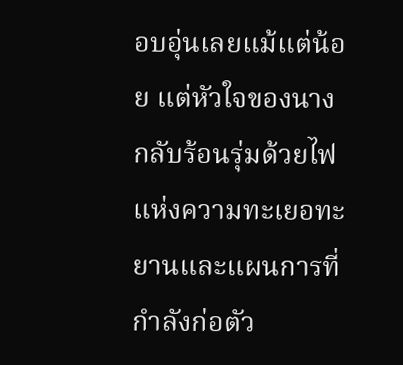อบอุ่นเลยแม้แต่น้อย แต่หัวใจของนางกลับร้อนรุ่มด้วยไฟแห่งความทะเยอทะยานและแผนการที่กำลังก่อตัว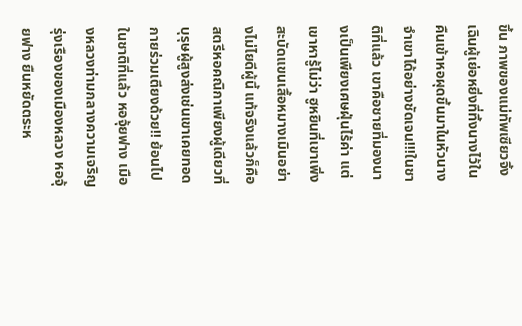ขึ้น ภาพของแม่ทัพเซียวจิ้งเฉินผู้เย่อหยิ่งที่ทิ้งนางไว้ในคืนเข้าหอผุดขึ้นมาในหัวนางจำเขาได้อย่างชัดเจน!!!ในชาติที่แล้ว เขาคือชายที่มองนางเป็นเพียงเศษฝุ่นไร้ค่า แต่เขาหารู้ไม่ว่า ฮูหยินที่เขาเพิ่งสะบัดแขนเสื้อหมางเมินอย่างไม่ไยดีผู้นี้ แท้จริงแล้วก็คือสตรีหอคณิกาเพียงผู้เดียวที่บุรุษผู้สูงส่งเช่นเขาเคยทอดกายร่วมเตียงด้วย!! ย้อนไปในชาติที่แล้ว หอจุ้ยฟาง เมืองหลวงท่ามกลางความเจริญรุ่งเรืองของเมืองหลวง หอจุ้ยฟาง ยืนหยัดตระห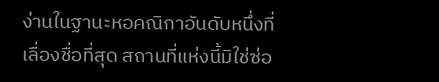ง่านในฐานะหอคณิกาอันดับหนึ่งที่เลื่องชื่อที่สุด สถานที่แห่งนี้มิใช่ซ่อ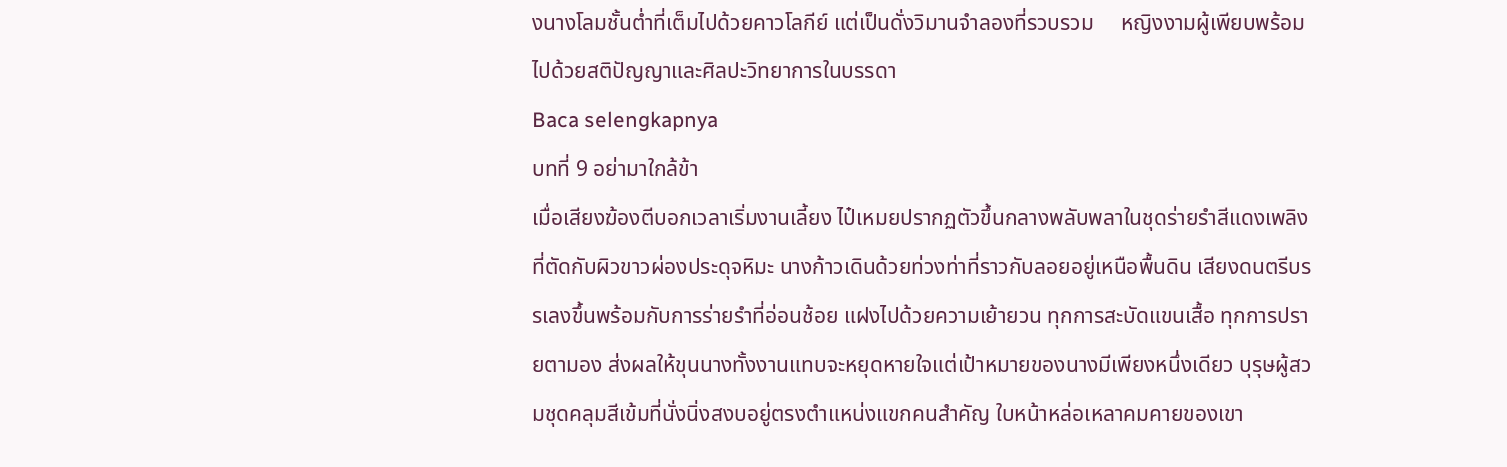งนางโลมชั้นต่ำที่เต็มไปด้วยคาวโลกีย์ แต่เป็นดั่งวิมานจำลองที่รวบรวม     หญิงงามผู้เพียบพร้อมไปด้วยสติปัญญาและศิลปะวิทยาการในบรรดา
Baca selengkapnya
บทที่ 9 อย่ามาใกล้ข้า
เมื่อเสียงฆ้องตีบอกเวลาเริ่มงานเลี้ยง ไป๋เหมยปรากฏตัวขึ้นกลางพลับพลาในชุดร่ายรำสีแดงเพลิงที่ตัดกับผิวขาวผ่องประดุจหิมะ นางก้าวเดินด้วยท่วงท่าที่ราวกับลอยอยู่เหนือพื้นดิน เสียงดนตรีบรรเลงขึ้นพร้อมกับการร่ายรำที่อ่อนช้อย แฝงไปด้วยความเย้ายวน ทุกการสะบัดแขนเสื้อ ทุกการปรายตามอง ส่งผลให้ขุนนางทั้งงานแทบจะหยุดหายใจแต่เป้าหมายของนางมีเพียงหนึ่งเดียว บุรุษผู้สวมชุดคลุมสีเข้มที่นั่งนิ่งสงบอยู่ตรงตำแหน่งแขกคนสำคัญ ใบหน้าหล่อเหลาคมคายของเขา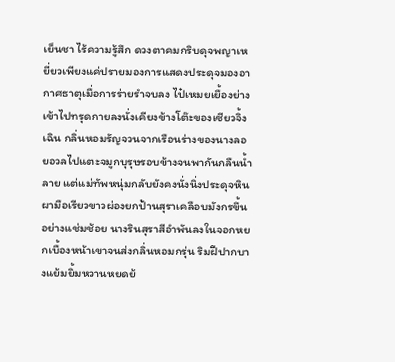เย็นชา ไร้ความรู้สึก ดวงตาคมกริบดุจพญาเหยี่ยวเพียงแค่ปรายมองการแสดงประดุจมองอากาศธาตุเมื่อการร่ายรำจบลง ไป๋เหมยเยื้องย่างเข้าไปทรุดกายลงนั่งเคียงข้างโต๊ะของเซียวจิ้งเฉิน กลิ่นหอมรัญจวนจากเรือนร่างของนางลอยอวลไปแตะจมูกบุรุษรอบข้างจนพากันกลืนน้ำลาย แต่แม่ทัพหนุ่มกลับยังคงนั่งนิ่งประดุจหินผามือเรียวขาวผ่องยกป้านสุราเคลือบมังกรขึ้นอย่างแช่มช้อย นางรินสุราสีอำพันลงในจอกหยกเบื้องหน้าเขาจนส่งกลิ่นหอมกรุ่น ริมฝีปากบางแย้มยิ้มหวานหยดย้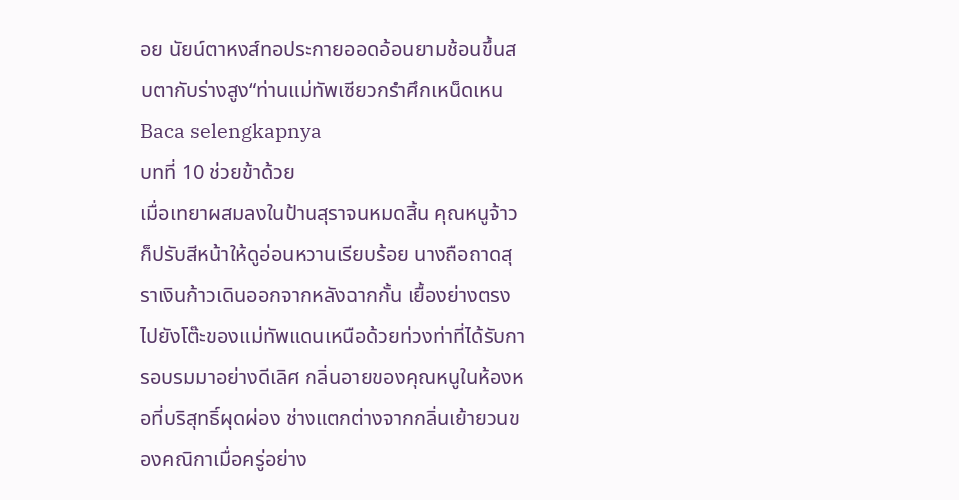อย นัยน์ตาหงส์ทอประกายออดอ้อนยามช้อนขึ้นสบตากับร่างสูง“ท่านแม่ทัพเซียวกรำศึกเหน็ดเหน
Baca selengkapnya
บทที่ 10 ช่วยข้าด้วย
เมื่อเทยาผสมลงในป้านสุราจนหมดสิ้น คุณหนูจ้าวก็ปรับสีหน้าให้ดูอ่อนหวานเรียบร้อย นางถือถาดสุราเงินก้าวเดินออกจากหลังฉากกั้น เยื้องย่างตรงไปยังโต๊ะของแม่ทัพแดนเหนือด้วยท่วงท่าที่ได้รับการอบรมมาอย่างดีเลิศ กลิ่นอายของคุณหนูในห้องหอที่บริสุทธิ์ผุดผ่อง ช่างแตกต่างจากกลิ่นเย้ายวนของคณิกาเมื่อครู่อย่าง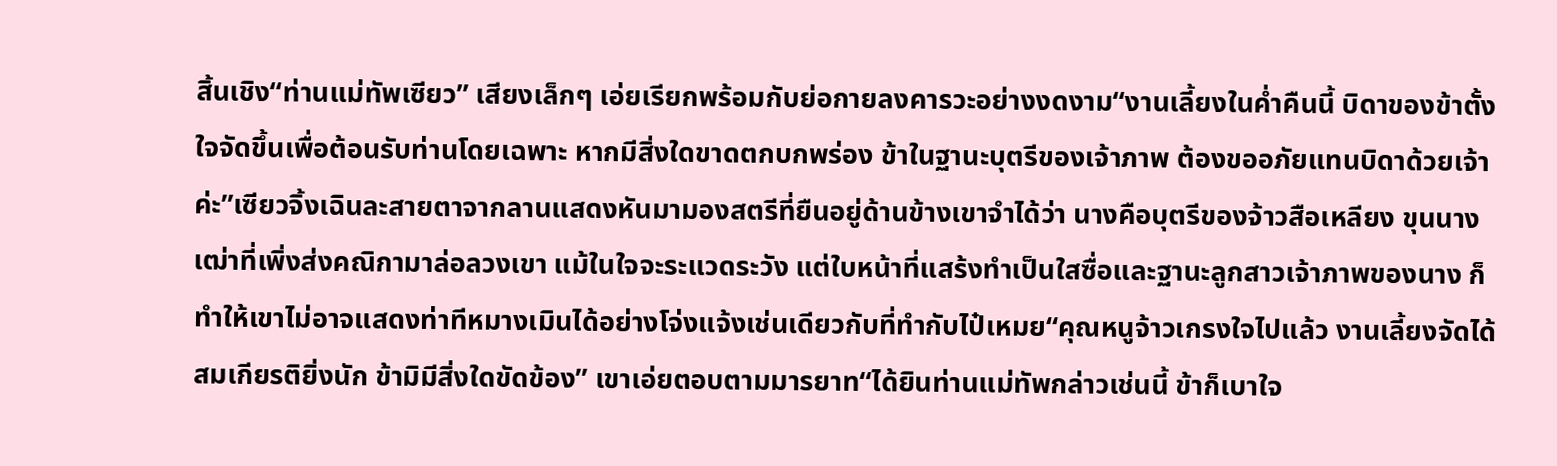สิ้นเชิง“ท่านแม่ทัพเซียว” เสียงเล็กๆ เอ่ยเรียกพร้อมกับย่อกายลงคารวะอย่างงดงาม“งานเลี้ยงในค่ำคืนนี้ บิดาของข้าตั้งใจจัดขึ้นเพื่อต้อนรับท่านโดยเฉพาะ หากมีสิ่งใดขาดตกบกพร่อง ข้าในฐานะบุตรีของเจ้าภาพ ต้องขออภัยแทนบิดาด้วยเจ้าค่ะ”เซียวจิ้งเฉินละสายตาจากลานแสดงหันมามองสตรีที่ยืนอยู่ด้านข้างเขาจำได้ว่า นางคือบุตรีของจ้าวสือเหลียง ขุนนางเฒ่าที่เพิ่งส่งคณิกามาล่อลวงเขา แม้ในใจจะระแวดระวัง แต่ใบหน้าที่แสร้งทำเป็นใสซื่อและฐานะลูกสาวเจ้าภาพของนาง ก็ทำให้เขาไม่อาจแสดงท่าทีหมางเมินได้อย่างโจ่งแจ้งเช่นเดียวกับที่ทำกับไป๋เหมย“คุณหนูจ้าวเกรงใจไปแล้ว งานเลี้ยงจัดได้สมเกียรติยิ่งนัก ข้ามิมีสิ่งใดขัดข้อง” เขาเอ่ยตอบตามมารยาท“ได้ยินท่านแม่ทัพกล่าวเช่นนี้ ข้าก็เบาใจ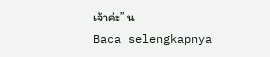เจ้าค่ะ” น
Baca selengkapnya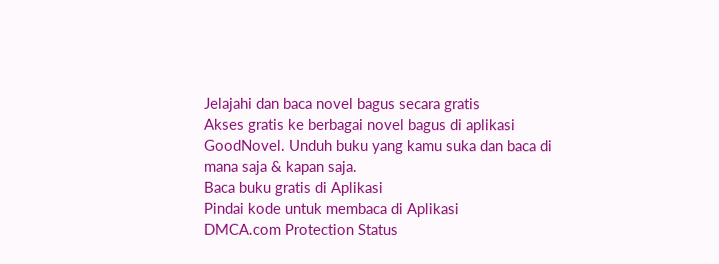Jelajahi dan baca novel bagus secara gratis
Akses gratis ke berbagai novel bagus di aplikasi GoodNovel. Unduh buku yang kamu suka dan baca di mana saja & kapan saja.
Baca buku gratis di Aplikasi
Pindai kode untuk membaca di Aplikasi
DMCA.com Protection Status